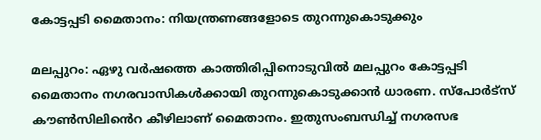കോട്ടപ്പടി മൈതാനം: നിയന്ത്രണങ്ങളോടെ തുറന്നുകൊടുക്കും

മലപ്പുറം: ഏഴു വർഷത്തെ കാത്തിരിപ്പിനൊടുവിൽ മലപ്പുറം കോട്ടപ്പടി മൈതാനം നഗരവാസികൾക്കായി തുറന്നുകൊടുക്കാൻ ധാരണ. സ്പോർട്സ് കൗൺസിലിൻെറ കീഴിലാണ് മൈതാനം. ഇതുസംബന്ധിച്ച് നഗരസഭ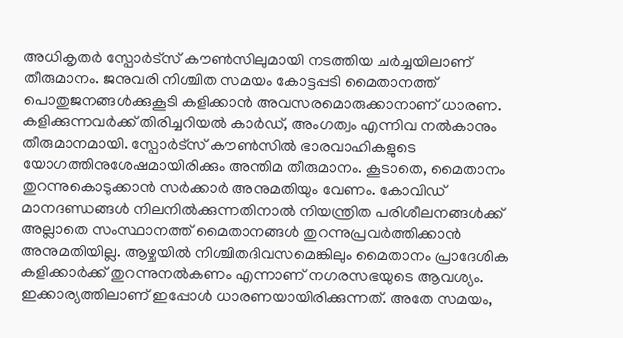അധികൃതർ സ്പോർട്സ് കൗൺസിലുമായി നടത്തിയ ചർച്ചയിലാണ് തീരുമാനം. ജനുവരി നിശ്ചിത സമയം കോട്ടപ്പടി മൈതാനത്ത് പൊതുജനങ്ങൾക്കുകൂടി കളിക്കാൻ അവസരമൊരുക്കാനാണ് ധാരണ. കളിക്കുന്നവർക്ക് തിരിച്ചറിയൽ കാർഡ്, അംഗത്വം എന്നിവ നൽകാനും തീരുമാനമായി. സ്പോർട്സ് കൗൺസിൽ ഭാരവാഹികളുടെ യോഗത്തിനുശേഷമായിരിക്കും അന്തിമ തീരുമാനം. കൂടാതെ, മൈതാനം തുറന്നുകൊടുക്കാൻ സർക്കാർ അനുമതിയും വേണം. കോവിഡ് മാനദണ്ഡങ്ങൾ നിലനിൽക്കുന്നതിനാൽ നിയന്ത്രിത പരിശീലനങ്ങൾക്ക് അല്ലാതെ സംസ്ഥാനത്ത് മൈതാനങ്ങൾ തുറന്നുപ്രവർത്തിക്കാൻ അനുമതിയില്ല. ആഴ്ചയിൽ നിശ്ചിതദിവസമെങ്കിലും മൈതാനം പ്രാദേശിക കളിക്കാർക്ക് തുറന്നുനൽകണം എന്നാണ് നഗരസഭയുടെ ആവശ്യം. ഇക്കാര്യത്തിലാണ് ഇപ്പോൾ ധാരണയായിരിക്കുന്നത്. അതേ സമയം,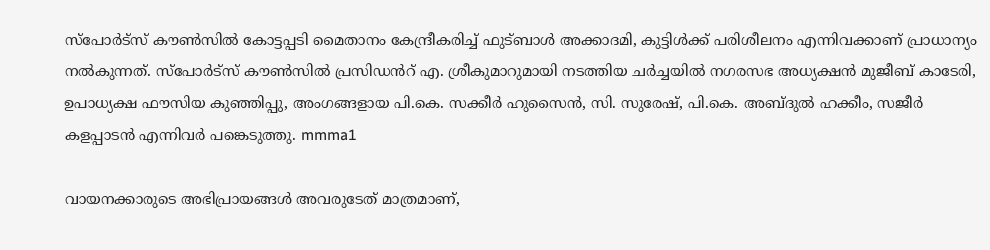സ്പോർട്സ് കൗൺസിൽ കോട്ടപ്പടി മൈതാനം കേന്ദ്രീകരിച്ച് ഫുട്ബാൾ അക്കാദമി, കുട്ടിൾക്ക് പരിശീലനം എന്നിവക്കാണ് പ്രാധാന്യം നൽകുന്നത്. സ്പോർട്സ് കൗൺസിൽ പ്രസിഡൻറ് എ. ശ്രീകുമാറുമായി നടത്തിയ ചർച്ചയിൽ നഗരസഭ അധ്യക്ഷൻ മുജീബ് കാടേരി, ഉപാധ്യക്ഷ ഫൗസിയ കുഞ്ഞിപ്പു, അംഗങ്ങളായ പി.കെ. സക്കീർ ഹുസൈൻ, സി. സുരേഷ്, പി.കെ. അബ്ദുൽ ഹക്കീം, സജീർ കളപ്പാടൻ എന്നിവർ പങ്കെടുത്തു. mmma1

വായനക്കാരുടെ അഭിപ്രായങ്ങള്‍ അവരുടേത് മാത്രമാണ്,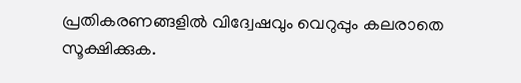പ്രതികരണങ്ങളിൽ വിദ്വേഷവും വെറുപ്പും കലരാതെ സൂക്ഷിക്കുക.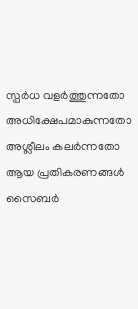സ്പർധ വളർത്തുന്നതോ അധിക്ഷേപമാകുന്നതോ അശ്ലീലം കലർന്നതോ ആയ പ്രതികരണങ്ങൾ സൈബർ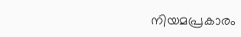നിയമപ്രകാരം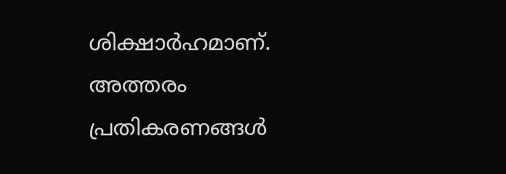ശിക്ഷാർഹമാണ്. അത്തരം പ്രതികരണങ്ങൾ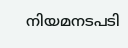നിയമനടപടി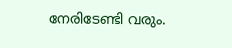നേരിടേണ്ടി വരും.